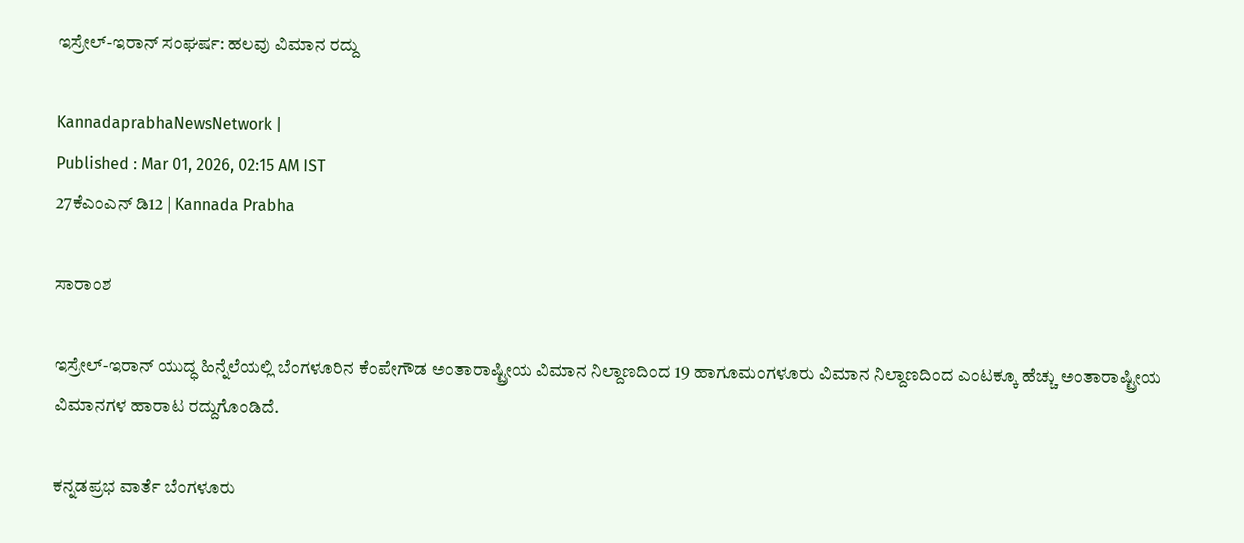ಇಸ್ರೇಲ್‌-ಇರಾನ್‌ ಸಂಘರ್ಷ: ಹಲವು ವಿಮಾನ ರದ್ದು

KannadaprabhaNewsNetwork |
Published : Mar 01, 2026, 02:15 AM IST
27ಕೆಎಂಎನ್ ಡಿ12 | Kannada Prabha

ಸಾರಾಂಶ

ಇಸ್ರೇಲ್‌-ಇರಾನ್‌ ಯುದ್ಧ ಹಿನ್ನೆಲೆಯಲ್ಲಿ ಬೆಂಗಳೂರಿನ ಕೆಂಪೇಗೌಡ ಅಂತಾರಾಷ್ಟ್ರೀಯ ವಿಮಾನ ನಿಲ್ದಾಣದಿಂದ 19 ಹಾಗೂಮಂಗಳೂರು ವಿಮಾನ ನಿಲ್ದಾಣದಿಂದ ಎಂಟಕ್ಕೂ ಹೆಚ್ಚು ಅಂತಾರಾಷ್ಟ್ರೀಯ ವಿಮಾನಗಳ ಹಾರಾಟ ರದ್ದುಗೊಂಡಿದೆ.

ಕನ್ನಡಪ್ರಭ ವಾರ್ತೆ ಬೆಂಗಳೂರು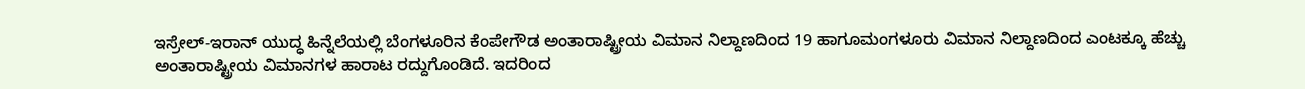ಇಸ್ರೇಲ್‌-ಇರಾನ್‌ ಯುದ್ಧ ಹಿನ್ನೆಲೆಯಲ್ಲಿ ಬೆಂಗಳೂರಿನ ಕೆಂಪೇಗೌಡ ಅಂತಾರಾಷ್ಟ್ರೀಯ ವಿಮಾನ ನಿಲ್ದಾಣದಿಂದ 19 ಹಾಗೂಮಂಗಳೂರು ವಿಮಾನ ನಿಲ್ದಾಣದಿಂದ ಎಂಟಕ್ಕೂ ಹೆಚ್ಚು ಅಂತಾರಾಷ್ಟ್ರೀಯ ವಿಮಾನಗಳ ಹಾರಾಟ ರದ್ದುಗೊಂಡಿದೆ. ಇದರಿಂದ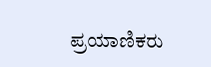ಪ್ರಯಾಣಿಕರು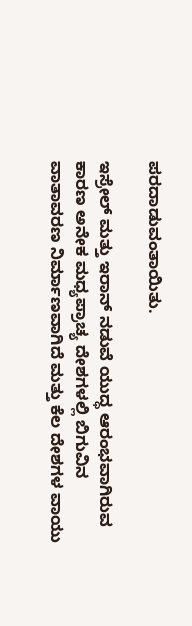ಪರದಾಡುವಂತಾಯಿತು.

ಇಸ್ರೇಲ್‌ ಮತ್ತು ಇರಾನ್‌ ನಡುವೆ ಯುದ್ಧ ಆರಂಭವಾಗಿರುವ ಕಾರಣ ಅನೇಕ ಮಧ್ಯಪ್ರಾಚ್ಯ ದೇಶಗಳಲ್ಲಿ ಬಿಗುವಿನ ವಾತಾವರಣ ನಿರ್ಮಾಣವಾಗಿದೆ ಮತ್ತು ಕೆಲ ದೇಶಗಳ ವಾಯು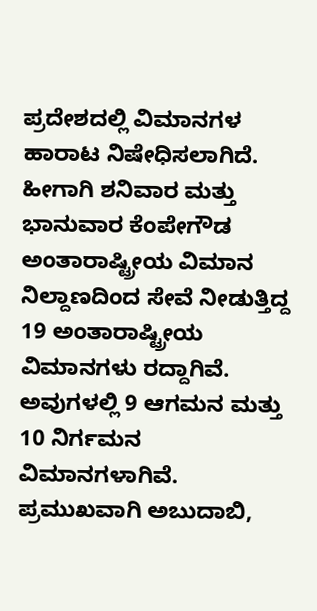ಪ್ರದೇಶದಲ್ಲಿ ವಿಮಾನಗಳ ಹಾರಾಟ ನಿಷೇಧಿಸಲಾಗಿದೆ. ಹೀಗಾಗಿ ಶನಿವಾರ ಮತ್ತು ಭಾನುವಾರ ಕೆಂಪೇಗೌಡ ಅಂತಾರಾಷ್ಟ್ರೀಯ ವಿಮಾನ ನಿಲ್ದಾಣದಿಂದ ಸೇವೆ ನೀಡುತ್ತಿದ್ದ 19 ಅಂತಾರಾಷ್ಟ್ರೀಯ ವಿಮಾನಗಳು ರದ್ದಾಗಿವೆ. ಅವುಗಳಲ್ಲಿ 9 ಆಗಮನ ಮತ್ತು 10 ನಿರ್ಗಮನ ವಿಮಾನಗಳಾಗಿವೆ. ಪ್ರಮುಖವಾಗಿ ಅಬುದಾಬಿ,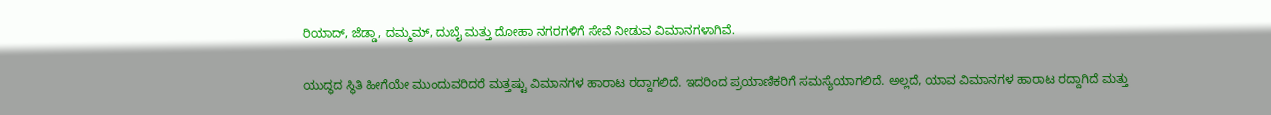ರಿಯಾದ್, ಜೆಡ್ಡಾ, ದಮ್ಮಮ್‌, ದುಬೈ ಮತ್ತು ದೋಹಾ ನಗರಗಳಿಗೆ ಸೇವೆ ನೀಡುವ ವಿಮಾನಗಳಾಗಿವೆ.

ಯುದ್ಧದ ಸ್ಥಿತಿ ಹೀಗೆಯೇ ಮುಂದುವರಿದರೆ ಮತ್ತಷ್ಟು ವಿಮಾನಗಳ ಹಾರಾಟ ರದ್ದಾಗಲಿದೆ. ಇದರಿಂದ ಪ್ರಯಾಣಿಕರಿಗೆ ಸಮಸ್ಯೆಯಾಗಲಿದೆ. ಅಲ್ಲದೆ, ಯಾವ ವಿಮಾನಗಳ ಹಾರಾಟ ರದ್ದಾಗಿದೆ ಮತ್ತು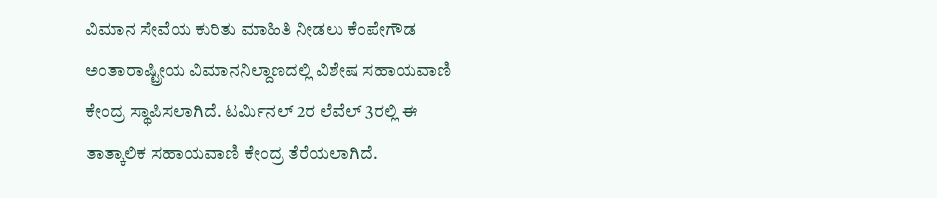ವಿಮಾನ ಸೇವೆಯ ಕುರಿತು ಮಾಹಿತಿ ನೀಡಲು ಕೆಂಪೇಗೌಡ ಅಂತಾರಾಷ್ಟ್ರೀಯ ವಿಮಾನನಿಲ್ದಾಣದಲ್ಲಿ ವಿಶೇಷ ಸಹಾಯವಾಣಿ ಕೇಂದ್ರ ಸ್ಥಾಪಿಸಲಾಗಿದೆ. ಟರ್ಮಿನಲ್‌ 2ರ ಲೆವೆಲ್‌ 3ರಲ್ಲಿ ಈ ತಾತ್ಕಾಲಿಕ ಸಹಾಯವಾಣಿ ಕೇಂದ್ರ ತೆರೆಯಲಾಗಿದೆ.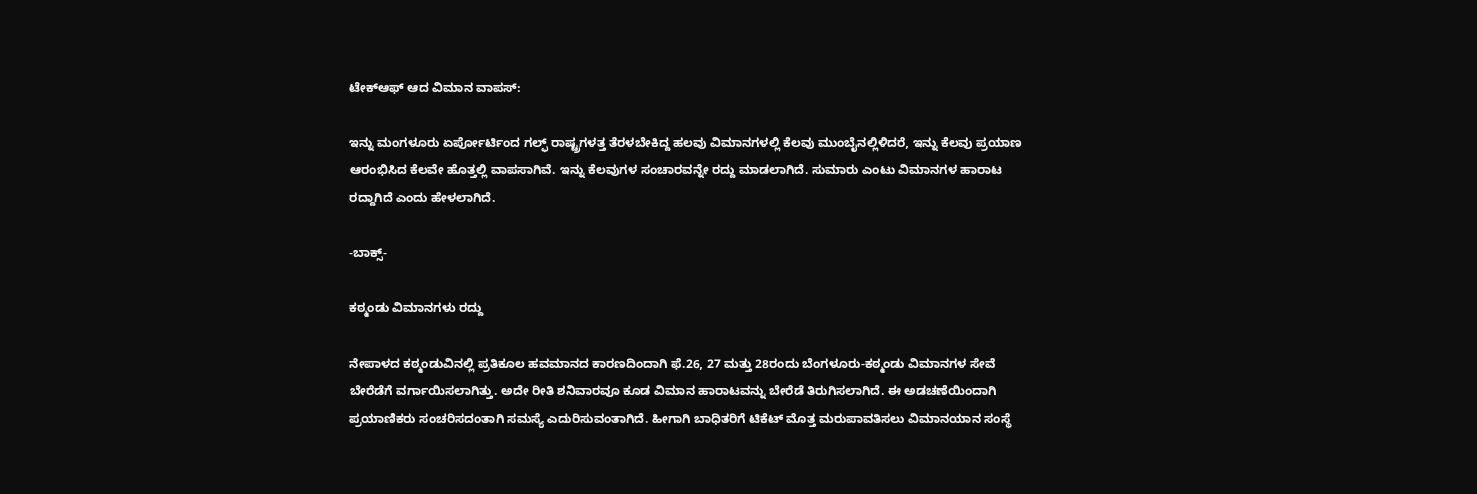ಟೇಕ್‌ಆಫ್‌ ಆದ ವಿಮಾನ ವಾಪಸ್‌:

ಇನ್ನು ಮಂಗಳೂರು ಏರ್ಪೋರ್ಟಿಂದ ಗಲ್ಫ್‌ ರಾಷ್ಟ್ರಗಳತ್ತ ತೆರಳಬೇಕಿದ್ದ ಹಲವು ವಿಮಾನಗಳಲ್ಲಿ ಕೆಲವು ಮುಂಬೈನಲ್ಲಿಳಿದರೆ, ಇನ್ನು ಕೆಲವು ಪ್ರಯಾಣ ಆರಂಭಿಸಿದ ಕೆಲವೇ ಹೊತ್ತಲ್ಲಿ ವಾಪಸಾಗಿವೆ. ಇನ್ನು ಕೆಲವುಗಳ ಸಂಚಾರವನ್ನೇ ರದ್ದು ಮಾಡಲಾಗಿದೆ. ಸುಮಾರು ಎಂಟು ವಿಮಾನಗಳ ಹಾರಾಟ ರದ್ದಾಗಿದೆ ಎಂದು ಹೇಳಲಾಗಿದೆ.

-ಬಾಕ್ಸ್‌-

ಕಠ್ಮಂಡು ವಿಮಾನಗಳು ರದ್ದು

ನೇಪಾಳದ ಕಠ್ಮಂಡುವಿನಲ್ಲಿ ಪ್ರತಿಕೂಲ ಹವಮಾನದ ಕಾರಣದಿಂದಾಗಿ ಫೆ.26, 27 ಮತ್ತು 28ರಂದು ಬೆಂಗಳೂರು-ಕಠ್ಮಂಡು ವಿಮಾನಗಳ ಸೇವೆ ಬೇರೆಡೆಗೆ ವರ್ಗಾಯಿಸಲಾಗಿತ್ತು. ಅದೇ ರೀತಿ ಶನಿವಾರವೂ ಕೂಡ ವಿಮಾನ ಹಾರಾಟವನ್ನು ಬೇರೆಡೆ ತಿರುಗಿಸಲಾಗಿದೆ. ಈ ಅಡಚಣೆಯಿಂದಾಗಿ ಪ್ರಯಾಣಿಕರು ಸಂಚರಿಸದಂತಾಗಿ ಸಮಸ್ಯೆ ಎದುರಿಸುವಂತಾಗಿದೆ. ಹೀಗಾಗಿ ಬಾಧಿತರಿಗೆ ಟಿಕೆಟ್‌ ಮೊತ್ತ ಮರುಪಾವತಿಸಲು ವಿಮಾನಯಾನ ಸಂಸ್ಥೆ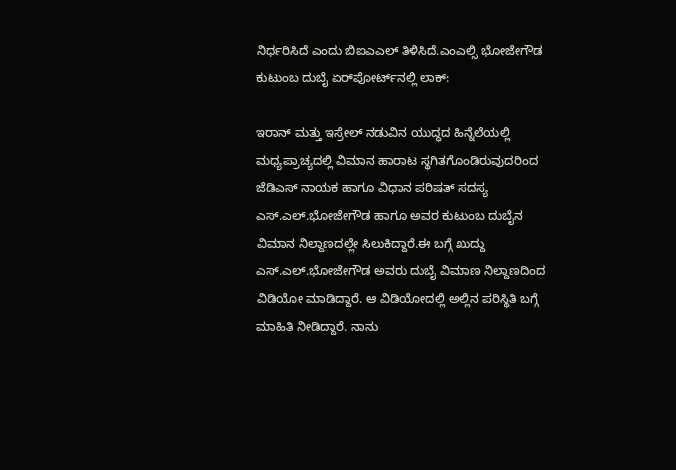ನಿರ್ಧರಿಸಿದೆ ಎಂದು ಬಿಐಎಎಲ್‌ ತಿಳಿಸಿದೆ.ಎಂಎಲ್ಸಿ ಭೋಜೇಗೌಡ ಕುಟುಂಬ ದುಬೈ ಏರ್‌ಪೋರ್ಟ್‌ನಲ್ಲಿ ಲಾಕ್‌:

ಇರಾನ್‌ ಮತ್ತು ಇಸ್ರೇಲ್‌ ನಡುವಿನ ಯುದ್ಧದ ಹಿನ್ನೆಲೆಯಲ್ಲಿ ಮಧ್ಯಪ್ರಾಚ್ಯದಲ್ಲಿ ವಿಮಾನ ಹಾರಾಟ ಸ್ಥಗಿತಗೊಂಡಿರುವುದರಿಂದ ಜೆಡಿಎಸ್‌ ನಾಯಕ ಹಾಗೂ ವಿಧಾನ ಪರಿಷತ್‌ ಸದಸ್ಯ ಎಸ್‌.ಎಲ್‌.ಭೋಜೇಗೌಡ ಹಾಗೂ ಅವರ ಕುಟುಂಬ ದುಬೈನ ವಿಮಾನ ನಿಲ್ದಾಣದಲ್ಲೇ ಸಿಲುಕಿದ್ದಾರೆ.ಈ ಬಗ್ಗೆ ಖುದ್ದು ಎಸ್.ಎಲ್‌.ಭೋಜೇಗೌಡ ಅವರು ದುಬೈ ವಿಮಾಣ ನಿಲ್ದಾಣದಿಂದ ವಿಡಿಯೋ ಮಾಡಿದ್ದಾರೆ. ಆ ವಿಡಿಯೋದಲ್ಲಿ ಅಲ್ಲಿನ ಪರಿಸ್ಥಿತಿ ಬಗ್ಗೆ ಮಾಹಿತಿ ನೀಡಿದ್ದಾರೆ. ನಾನು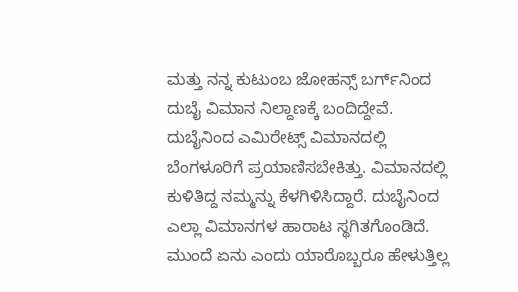ಮತ್ತು ನನ್ನ ಕುಟುಂಬ ಜೋಹನ್ಸ್‌ ಬರ್ಗ್‌ನಿಂದ ದುಬೈ ವಿಮಾನ ನಿಲ್ದಾಣಕ್ಕೆ ಬಂದಿದ್ದೇವೆ. ದುಬೈನಿಂದ ಎಮಿರೇಟ್ಸ್‌ ವಿಮಾನದಲ್ಲಿ ಬೆಂಗಳೂರಿಗೆ ಪ್ರಯಾಣಿಸಬೇಕಿತ್ತು. ವಿಮಾನದಲ್ಲಿ ಕುಳಿತಿದ್ದ ನಮ್ಮನ್ನು ಕೆಳಗಿಳಿಸಿದ್ದಾರೆ. ದುಬೈನಿಂದ ಎಲ್ಲಾ ವಿಮಾನಗಳ ಹಾರಾಟ ಸ್ಥಗಿತಗೊಂಡಿದೆ. ಮುಂದೆ ಏನು ಎಂದು ಯಾರೊಬ್ಬರೂ ಹೇಳುತ್ತಿಲ್ಲ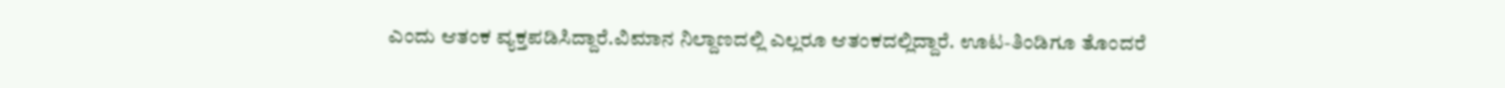ಎಂದು ಆತಂಕ ವ್ಯಕ್ತಪಡಿಸಿದ್ದಾರೆ.ವಿಮಾನ ನಿಲ್ದಾಣದಲ್ಲಿ ಎಲ್ಲರೂ ಆತಂಕದಲ್ಲಿದ್ದಾರೆ. ಊಟ-ತಿಂಡಿಗೂ ತೊಂದರೆ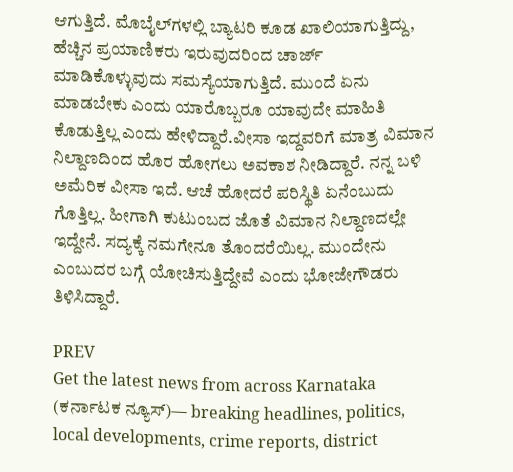ಆಗುತ್ತಿದೆ. ಮೊಬೈಲ್‌ಗಳಲ್ಲಿ ಬ್ಯಾಟರಿ ಕೂಡ ಖಾಲಿಯಾಗುತ್ತಿದ್ದು, ಹೆಚ್ಚಿನ ಪ್ರಯಾಣಿಕರು ಇರುವುದರಿಂದ ಚಾರ್ಜ್‌ ಮಾಡಿಕೊಳ್ಳುವುದು ಸಮಸ್ಯೆಯಾಗುತ್ತಿದೆ. ಮುಂದೆ ಏನು ಮಾಡಬೇಕು ಎಂದು ಯಾರೊಬ್ಬರೂ ಯಾವುದೇ ಮಾಹಿತಿ ಕೊಡುತ್ತಿಲ್ಲ ಎಂದು ಹೇಳಿದ್ದಾರೆ.ವೀಸಾ ಇದ್ದವರಿಗೆ ಮಾತ್ರ ವಿಮಾನ ನಿಲ್ದಾಣದಿಂದ ಹೊರ ಹೋಗಲು ಅವಕಾಶ ನೀಡಿದ್ದಾರೆ. ನನ್ನ ಬಳಿ ಅಮೆರಿಕ ವೀಸಾ ಇದೆ. ಆಚೆ ಹೋದರೆ ಪರಿಸ್ಥಿತಿ ಏನೆಂಬುದು ಗೊತ್ತಿಲ್ಲ. ಹೀಗಾಗಿ ಕುಟುಂಬದ ಜೊತೆ ವಿಮಾನ ನಿಲ್ದಾಣದಲ್ಲೇ ಇದ್ದೇನೆ. ಸದ್ಯಕ್ಕೆ ನಮಗೇನೂ ತೊಂದರೆಯಿಲ್ಲ. ಮುಂದೇನು ಎಂಬುದರ ಬಗ್ಗೆ ಯೋಚಿಸುತ್ತಿದ್ದೇವೆ ಎಂದು ಭೋಜೇಗೌಡರು ತಿಳಿಸಿದ್ದಾರೆ.

PREV
Get the latest news from across Karnataka (ಕರ್ನಾಟಕ ನ್ಯೂಸ್)— breaking headlines, politics, local developments, crime reports, district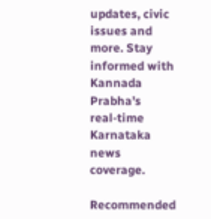updates, civic issues and more. Stay informed with Kannada Prabha’s real‑time Karnataka news coverage.

Recommended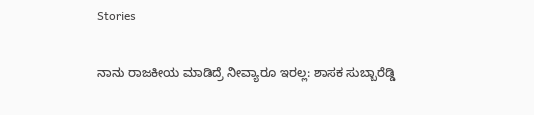Stories

ನಾನು ರಾಜಕೀಯ ಮಾಡಿದ್ರೆ ನೀವ್ಯಾರೂ ಇರಲ್ಲ: ಶಾಸಕ ಸುಬ್ಬಾರೆಡ್ಡಿ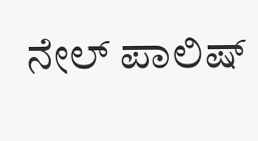ನೇಲ್ ಪಾಲಿಷ್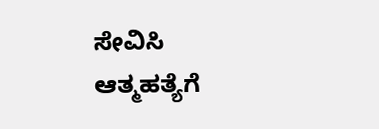ಸೇವಿಸಿ ಆತ್ಮಹತ್ಯೆಗೆ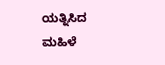ಯತ್ನಿಸಿದ ಮಹಿಳೆ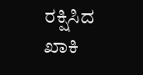ರಕ್ಷಿಸಿದ ಖಾಕಿ